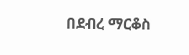በደብረ ማርቆስ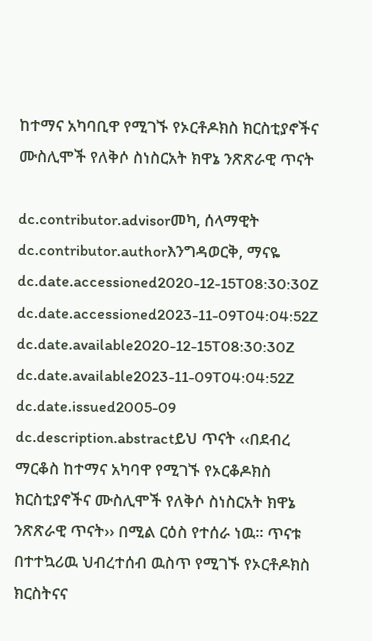ከተማና አካባቢዋ የሚገኙ የኦርቶዶክስ ክርስቲያኖችና ሙስሊሞች የለቅሶ ስነስርአት ክዋኔ ንጽጽራዊ ጥናት

dc.contributor.advisorመካ, ሰላማዊት
dc.contributor.authorእንግዳወርቅ, ማናዬ
dc.date.accessioned2020-12-15T08:30:30Z
dc.date.accessioned2023-11-09T04:04:52Z
dc.date.available2020-12-15T08:30:30Z
dc.date.available2023-11-09T04:04:52Z
dc.date.issued2005-09
dc.description.abstractይህ ጥናት ‹‹በደብረ ማርቆስ ከተማና አካባዋ የሚገኙ የኦርቆዶክስ ክርስቲያኖችና ሙስሊሞች የለቅሶ ስነስርአት ክዋኔ ንጽጽራዊ ጥናት›› በሚል ርዕስ የተሰራ ነዉ፡፡ ጥናቱ በተተኳሪዉ ህብረተሰብ ዉስጥ የሚገኙ የኦርቶዶክስ ክርስትናና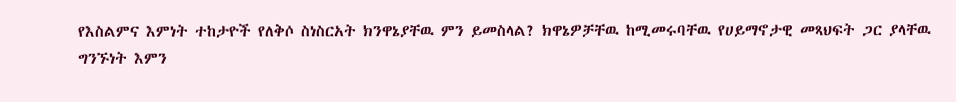የእስልምና እምነት ተከታዮች የለቅሶ ስነስርአት ክንዋኔያቸዉ ምን ይመስላል? ክዋኔዎቻቸዉ ከሚመሩባቸዉ የሀይማኖታዊ መጻህፍት ጋር ያላቸዉ ግንኙነት እምን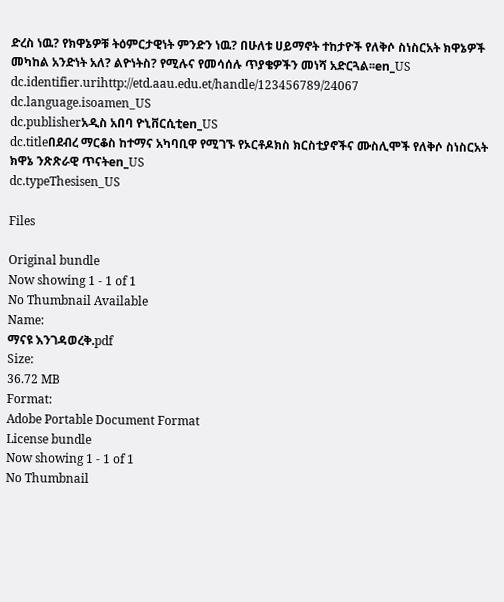ድረስ ነዉ? የክዋኔዎቹ ትዕምርታዊነት ምንድን ነዉ? በሁለቱ ሀይማኖት ተከታዮች የለቅሶ ስነስርአት ክዋኔዎች መካከል አንድነት አለ? ልዮነትስ? የሚሉና የመሳሰሉ ጥያቄዎችን መነሻ አድርጓል፡፡en_US
dc.identifier.urihttp://etd.aau.edu.et/handle/123456789/24067
dc.language.isoamen_US
dc.publisherአዲስ አበባ ዮኒቨርሲቲen_US
dc.titleበደብረ ማርቆስ ከተማና አካባቢዋ የሚገኙ የኦርቶዶክስ ክርስቲያኖችና ሙስሊሞች የለቅሶ ስነስርአት ክዋኔ ንጽጽራዊ ጥናትen_US
dc.typeThesisen_US

Files

Original bundle
Now showing 1 - 1 of 1
No Thumbnail Available
Name:
ማናዩ እንገዳወረቅ.pdf
Size:
36.72 MB
Format:
Adobe Portable Document Format
License bundle
Now showing 1 - 1 of 1
No Thumbnail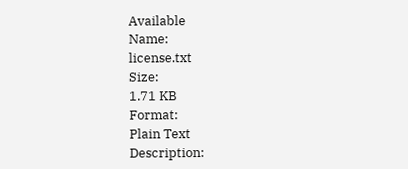Available
Name:
license.txt
Size:
1.71 KB
Format:
Plain Text
Description: